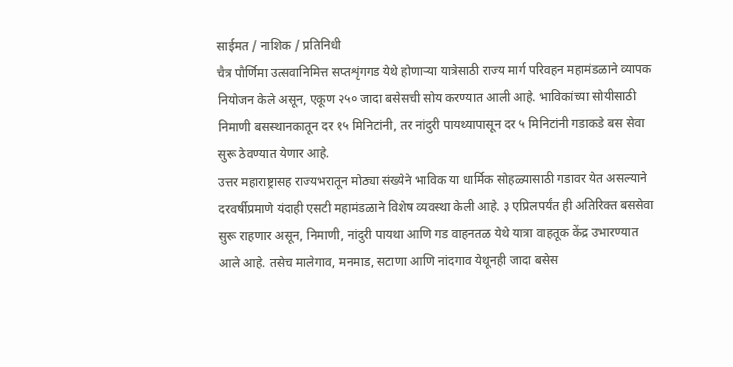साईमत / नाशिक / प्रतिनिधी
चैत्र पौर्णिमा उत्सवानिमित्त सप्तशृंगगड येथे होणाऱ्या यात्रेसाठी राज्य मार्ग परिवहन महामंडळाने व्यापक नियोजन केले असून, एकूण २५० जादा बसेसची सोय करण्यात आली आहे. भाविकांच्या सोयीसाठी निमाणी बसस्थानकातून दर १५ मिनिटांनी, तर नांदुरी पायथ्यापासून दर ५ मिनिटांनी गडाकडे बस सेवा सुरू ठेवण्यात येणार आहे.
उत्तर महाराष्ट्रासह राज्यभरातून मोठ्या संख्येने भाविक या धार्मिक सोहळ्यासाठी गडावर येत असल्याने दरवर्षीप्रमाणे यंदाही एसटी महामंडळाने विशेष व्यवस्था केली आहे. ३ एप्रिलपर्यंत ही अतिरिक्त बससेवा सुरू राहणार असून, निमाणी, नांदुरी पायथा आणि गड वाहनतळ येथे यात्रा वाहतूक केंद्र उभारण्यात आले आहे. तसेच मालेगाव, मनमाड, सटाणा आणि नांदगाव येथूनही जादा बसेस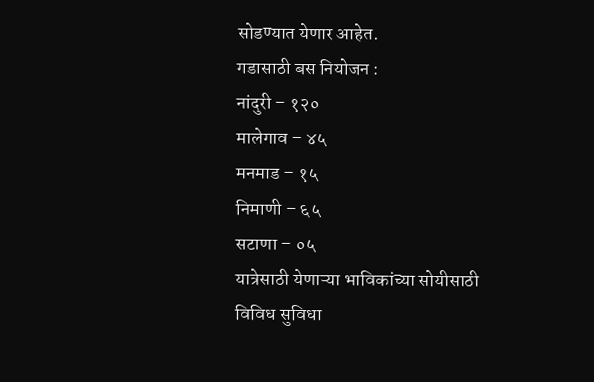सोडण्यात येणार आहेत.
गडासाठी बस नियोजन :
नांदुरी – १२०
मालेगाव – ४५
मनमाड – १५
निमाणी – ६५
सटाणा – ०५
यात्रेसाठी येणाऱ्या भाविकांच्या सोयीसाठी विविध सुविधा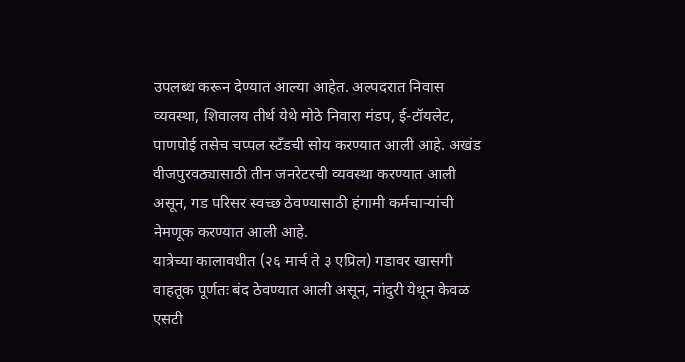उपलब्ध करून देण्यात आल्या आहेत. अल्पदरात निवास व्यवस्था, शिवालय तीर्थ येथे मोठे निवारा मंडप, ई-टॉयलेट, पाणपोई तसेच चप्पल स्टँडची सोय करण्यात आली आहे. अखंड वीजपुरवठ्यासाठी तीन जनरेटरची व्यवस्था करण्यात आली असून, गड परिसर स्वच्छ ठेवण्यासाठी हंगामी कर्मचाऱ्यांची नेमणूक करण्यात आली आहे.
यात्रेच्या कालावधीत (२६ मार्च ते ३ एप्रिल) गडावर खासगी वाहतूक पूर्णतः बंद ठेवण्यात आली असून, नांदुरी येथून केवळ एसटी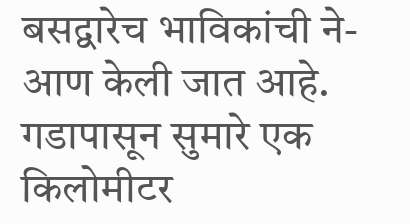बसद्वारेच भाविकांची ने-आण केली जात आहे. गडापासून सुमारे एक किलोमीटर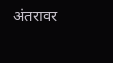अंतरावर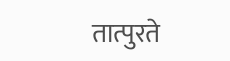तात्पुरते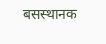बसस्थानक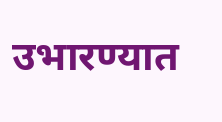उभारण्यात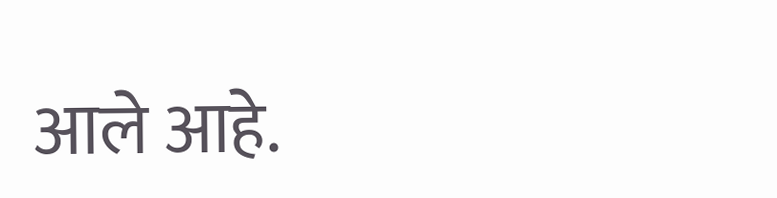आले आहे.